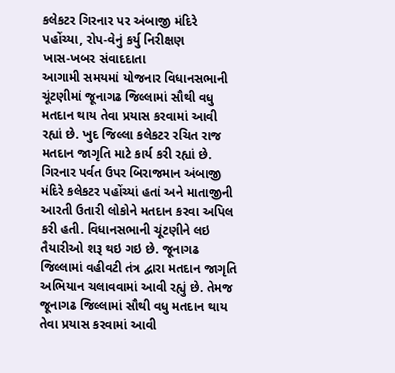કલેકટર ગિરનાર પર અંબાજી મંદિરે પહોંચ્યા, રોપ-વેનું કર્યુ નિરીક્ષણ
ખાસ-ખબર સંવાદદાતા
આગામી સમયમાં યોજનાર વિધાનસભાની ચૂંટણીમાં જૂનાગઢ જિલ્લામાં સૌથી વધુ મતદાન થાય તેવા પ્રયાસ કરવામાં આવી રહ્યાં છે. ખુદ જિલ્લા કલેકટર રચિત રાજ મતદાન જાગૃતિ માટે કાર્ય કરી રહ્યાં છે. ગિરનાર પર્વત ઉપર બિરાજમાન અંબાજી મંદિરે કલેકટર પહોંચ્યાં હતાં અને માતાજીની આરતી ઉતારી લોકોને મતદાન કરવા અપિલ કરી હતી. વિધાનસભાની ચૂંટણીને લઇ તૈયારીઓ શરૂ થઇ ગઇ છે. જૂનાગઢ જિલ્લામાં વહીવટી તંત્ર દ્વારા મતદાન જાગૃતિ અભિયાન ચલાવવામાં આવી રહ્યું છે. તેમજ જૂનાગઢ જિલ્લામાં સૌથી વધુ મતદાન થાય તેવા પ્રયાસ કરવામાં આવી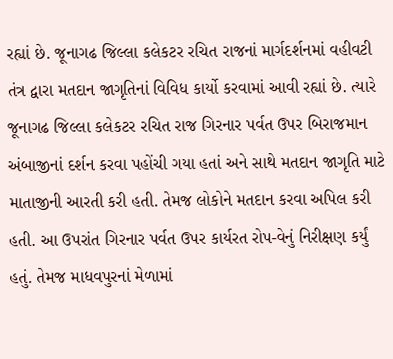રહ્યાં છે. જૂનાગઢ જિલ્લા કલેકટર રચિત રાજનાં માર્ગદર્શનમાં વહીવટી તંત્ર દ્વારા મતદાન જાગૃતિનાં વિવિધ કાર્યો કરવામાં આવી રહ્યાં છે. ત્યારે જૂનાગઢ જિલ્લા કલેકટર રચિત રાજ ગિરનાર પર્વત ઉપર બિરાજમાન અંબાજીનાં દર્શન કરવા પહોંચી ગયા હતાં અને સાથે મતદાન જાગૃતિ માટે માતાજીની આરતી કરી હતી. તેમજ લોકોને મતદાન કરવા અપિલ કરી હતી. આ ઉપરાંત ગિરનાર પર્વત ઉપર કાર્યરત રોપ-વેનું નિરીક્ષણ કર્યું હતું. તેમજ માધવપુરનાં મેળામાં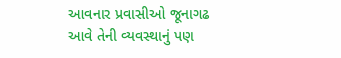આવનાર પ્રવાસીઓ જૂનાગઢ આવે તેની વ્યવસ્થાનું પણ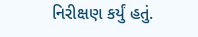નિરીક્ષણ કર્યું હતું.